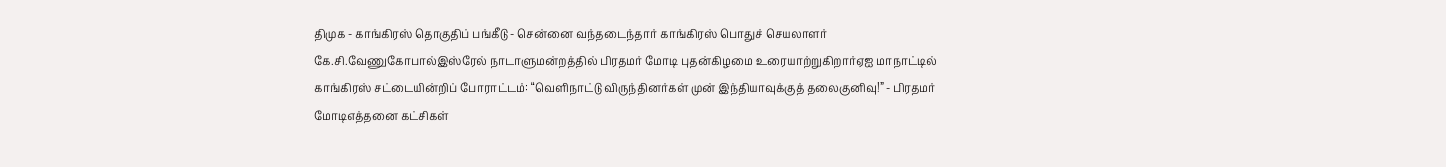திமுக - காங்கிரஸ் தொகுதிப் பங்கீடு - சென்னை வந்தடைந்தார் காங்கிரஸ் பொதுச் செயலாளர் கே.சி.வேணுகோபால்இஸ்ரேல் நாடாளுமன்றத்தில் பிரதமர் மோடி புதன்கிழமை உரையாற்றுகிறார்ஏஐ மாநாட்டில் காங்கிரஸ் சட்டையின்றிப் போராட்டம்: “வெளிநாட்டு விருந்தினர்கள் முன் இந்தியாவுக்குத் தலைகுனிவு!” - பிரதமர் மோடிஎத்தனை கட்சிகள்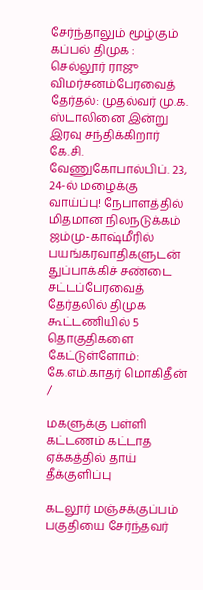சேர்ந்தாலும் மூழ்கும் கப்பல் திமுக : செல்லூர் ராஜு விமர்சனம்பேரவைத் தேர்தல்: முதல்வர் மு.க. ஸ்டாலினை இன்று இரவு சந்திக்கிறார் கே.சி. வேணுகோபால்பிப். 23, 24-ல் மழைக்கு வாய்ப்பு! நேபாளத்தில் மிதமான நிலநடுக்கம் ஜம்மு-காஷ்மீரில் பயங்கரவாதிகளுடன் துப்பாக்கிச் சண்டை சட்டப்பேரவைத் தேர்தலில் திமுக கூட்டணியில் 5 தொகுதிகளை கேட்டுள்ளோம்: கே.எம்.காதர் மொகிதீன்
/

மகளுக்கு பள்ளி கட்டணம் கட்டாத ஏக்கத்தில் தாய் தீக்குளிப்பு

கடலூர் மஞ்சக்குப்பம் பகுதியை சேர்ந்தவர்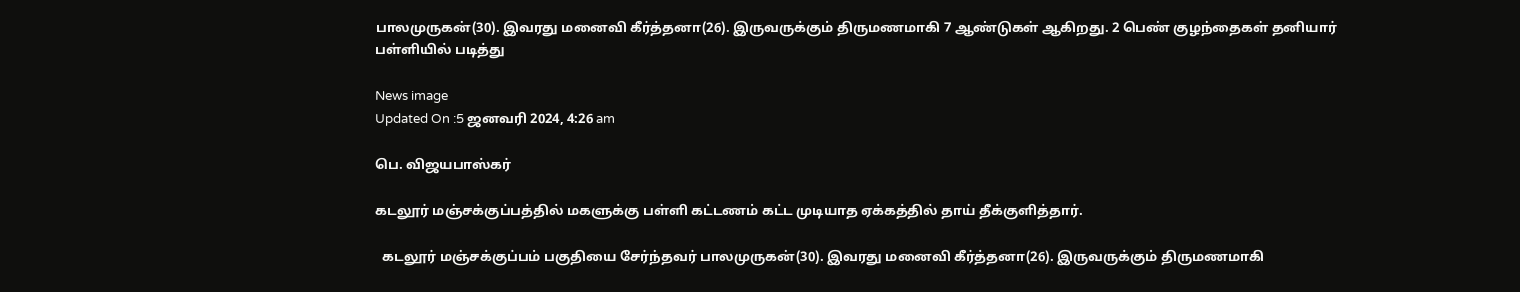பாலமுருகன்(30). இவரது மனைவி கீர்த்தனா(26). இருவருக்கும் திருமணமாகி 7 ஆண்டுகள் ஆகிறது. 2 பெண் குழந்தைகள் தனியார் பள்ளியில் படித்து

News image
Updated On :5 ஜனவரி 2024, 4:26 am

பெ. விஜயபாஸ்கர்

கடலூர் மஞ்சக்குப்பத்தில் மகளுக்கு பள்ளி கட்டணம் கட்ட முடியாத ஏக்கத்தில் தாய் தீக்குளித்தார்.

  கடலூர் மஞ்சக்குப்பம் பகுதியை சேர்ந்தவர் பாலமுருகன்(30). இவரது மனைவி கீர்த்தனா(26). இருவருக்கும் திருமணமாகி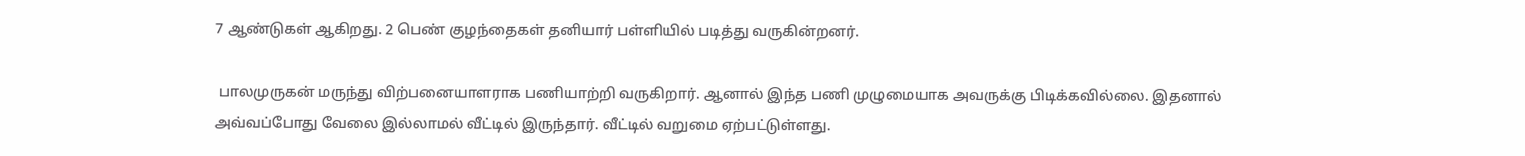7 ஆண்டுகள் ஆகிறது. 2 பெண் குழந்தைகள் தனியார் பள்ளியில் படித்து வருகின்றனர்.

 பாலமுருகன் மருந்து விற்பனையாளராக பணியாற்றி வருகிறார். ஆனால் இந்த பணி முழுமையாக அவருக்கு பிடிக்கவில்லை. இதனால் அவ்வப்போது வேலை இல்லாமல் வீட்டில் இருந்தார். வீட்டில் வறுமை ஏற்பட்டுள்ளது.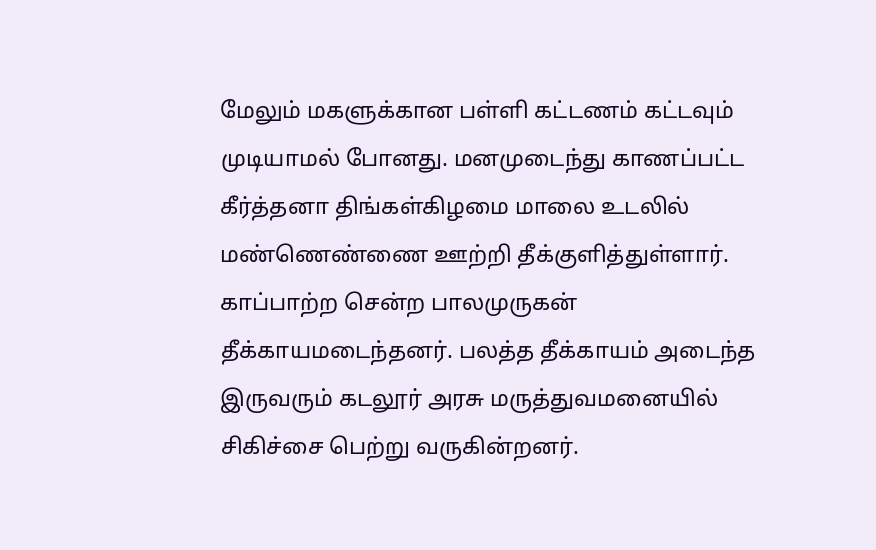மேலும் மகளுக்கான பள்ளி கட்டணம் கட்டவும் முடியாமல் போனது. மனமுடைந்து காணப்பட்ட கீர்த்தனா திங்கள்கிழமை மாலை உடலில் மண்ணெண்ணை ஊற்றி தீக்குளித்துள்ளார். காப்பாற்ற சென்ற பாலமுருகன் தீக்காயமடைந்தனர். பலத்த தீக்காயம் அடைந்த இருவரும் கடலூர் அரசு மருத்துவமனையில் சிகிச்சை பெற்று வருகின்றனர்.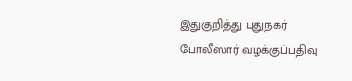இதுகுறித்து புதுநகர் போலீஸார் வழக்குப்பதிவு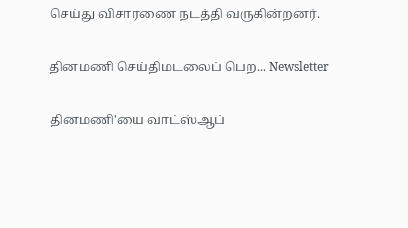செய்து விசாரணை நடத்தி வருகின்றனர்.

தினமணி செய்திமடலைப் பெற... Newsletter

தினமணி'யை வாட்ஸ்ஆப்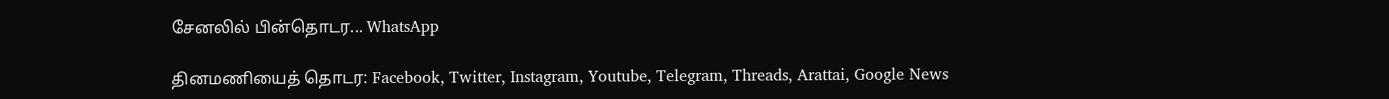சேனலில் பின்தொடர... WhatsApp

தினமணியைத் தொடர: Facebook, Twitter, Instagram, Youtube, Telegram, Threads, Arattai, Google News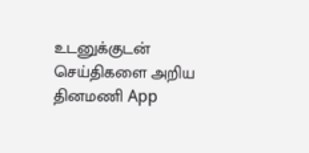உடனுக்குடன் செய்திகளை அறிய தினமணி App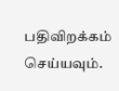பதிவிறக்கம் செய்யவும்.